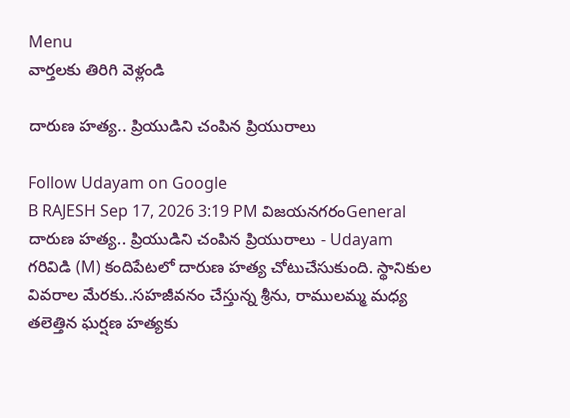Menu
వార్తలకు తిరిగి వెళ్లండి

దారుణ హత్య.. ప్రియుడిని చంపిన ప్రియురాలు

Follow Udayam on Google
B RAJESH Sep 17, 2026 3:19 PM విజయనగరంGeneral
దారుణ హత్య.. ప్రియుడిని చంపిన ప్రియురాలు - Udayam
గరివిడి (M) కందిపేటలో దారుణ హత్య చోటుచేసుకుంది. స్థానికుల వివరాల మేరకు..సహజీవనం చేస్తున్న శ్రీను, రాములమ్మ మధ్య తలెత్తిన ఘర్షణ హత్యకు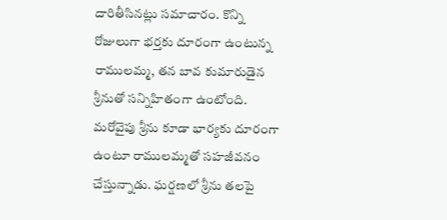దారితీసినట్లు సమాచారం. కొన్ని రోజులుగా భర్తకు దూరంగా ఉంటున్న రాములమ్మ, తన బావ కుమారుడైన శ్రీనుతో సన్నిహితంగా ఉంటోంది. మరోవైపు శ్రీను కూడా భార్యకు దూరంగా ఉంటూ రాములమ్మతో సహజీవనం చేస్తున్నాడు. ఘర్షణలో శ్రీను తలపై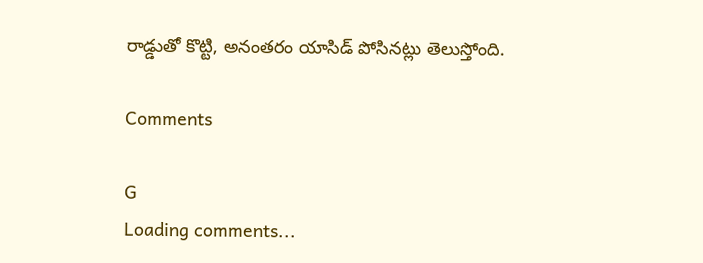రాడ్డుతో కొట్టి, అనంతరం యాసిడ్ పోసినట్లు తెలుస్తోంది.

Comments

G
Loading comments...